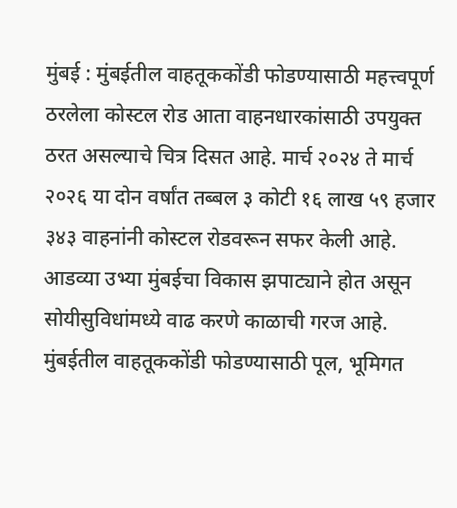मुंबई : मुंबईतील वाहतूककोंडी फोडण्यासाठी महत्त्वपूर्ण ठरलेला कोस्टल रोड आता वाहनधारकांसाठी उपयुक्त ठरत असल्याचे चित्र दिसत आहे. मार्च २०२४ ते मार्च २०२६ या दोन वर्षांत तब्बल ३ कोटी १६ लाख ५९ हजार ३४३ वाहनांनी कोस्टल रोडवरून सफर केली आहे.
आडव्या उभ्या मुंबईचा विकास झपाट्याने होत असून सोयीसुविधांमध्ये वाढ करणे काळाची गरज आहे. मुंबईतील वाहतूककोंडी फोडण्यासाठी पूल, भूमिगत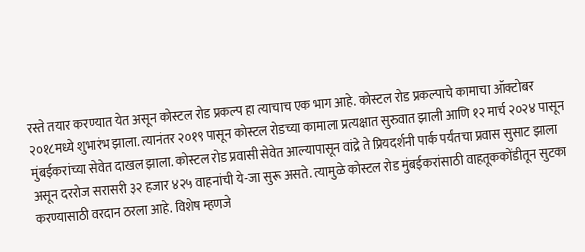रस्ते तयार करण्यात येत असून कोस्टल रोड प्रकल्प हा त्याचाच एक भाग आहे. कोस्टल रोड प्रकल्पाचे कामाचा ऑक्टोबर २०१८मध्ये शुभारंभ झाला. त्यानंतर २०१९ पासून कोस्टल रोडच्या कामाला प्रत्यक्षात सुरुवात झाली आणि १२ मार्च २०२४ पासून मुंबईकरांच्या सेवेत दाखल झाला. कोस्टल रोड प्रवासी सेवेत आल्यापासून वांद्रे ते प्रियदर्शनी पार्क पर्यंतचा प्रवास सुसाट झाला असून दररोज सरासरी ३२ हजार ४२५ वाहनांची ये-जा सुरू असते. त्यामुळे कोस्टल रोड मुंबईकरांसाठी वाहतूककोंडीतून सुटका करण्यासाठी वरदान ठरला आहे. विशेष म्हणजे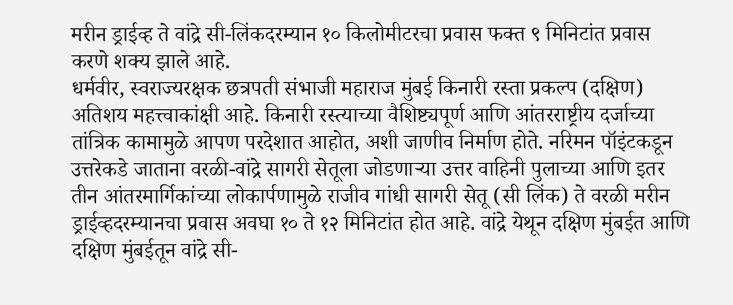मरीन ड्राईव्ह ते वांद्रे सी-लिंकदरम्यान १० किलोमीटरचा प्रवास फक्त ९ मिनिटांत प्रवास करणे शक्य झाले आहे.
धर्मवीर, स्वराज्यरक्षक छत्रपती संभाजी महाराज मुंबई किनारी रस्ता प्रकल्प (दक्षिण) अतिशय महत्त्वाकांक्षी आहे. किनारी रस्त्याच्या वैशिष्ट्यपूर्ण आणि आंतरराष्ट्रीय दर्जाच्या तांत्रिक कामामुळे आपण परदेशात आहोत, अशी जाणीव निर्माण होते. नरिमन पॉइंटकडून उत्तरेकडे जाताना वरळी-वांद्रे सागरी सेतूला जोडणाऱ्या उत्तर वाहिनी पुलाच्या आणि इतर तीन आंतरमार्गिकांच्या लोकार्पणामुळे राजीव गांधी सागरी सेतू (सी लिंक) ते वरळी मरीन ड्राईव्हदरम्यानचा प्रवास अवघा १० ते १२ मिनिटांत होत आहे. वांद्रे येथून दक्षिण मुंबईत आणि दक्षिण मुंबईतून वांद्रे सी-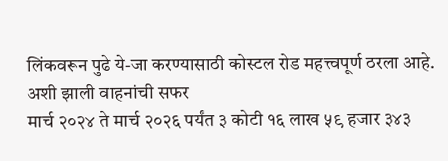लिंकवरून पुढे ये-जा करण्यासाठी कोस्टल रोड महत्त्वपूर्ण ठरला आहे.
अशी झाली वाहनांची सफर
मार्च २०२४ ते मार्च २०२६ पर्यंत ३ कोटी १६ लाख ५९ हजार ३४३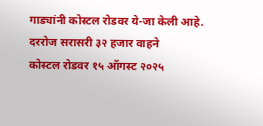गाड्यांनी कोस्टल रोडवर ये-जा केली आहे.
दररोज सरासरी ३२ हजार वाहने
कोस्टल रोडवर १५ ऑगस्ट २०२५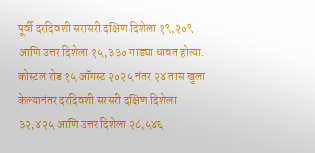पूर्वी दरदिवशी सरासरी दक्षिण दिशेला १९,२०९ आणि उत्तर दिशेला १५,३३० गाड्या धावत होत्या. कोस्टल रोड १५ ऑगस्ट २०२५ नंतर २४ तास खुला केल्यानंतर दरदिवशी सरसरी दक्षिण दिशेला ३२,४२५ आणि उत्तर दिशेला २८,५४६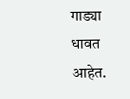गाड्या धावत आहेत.